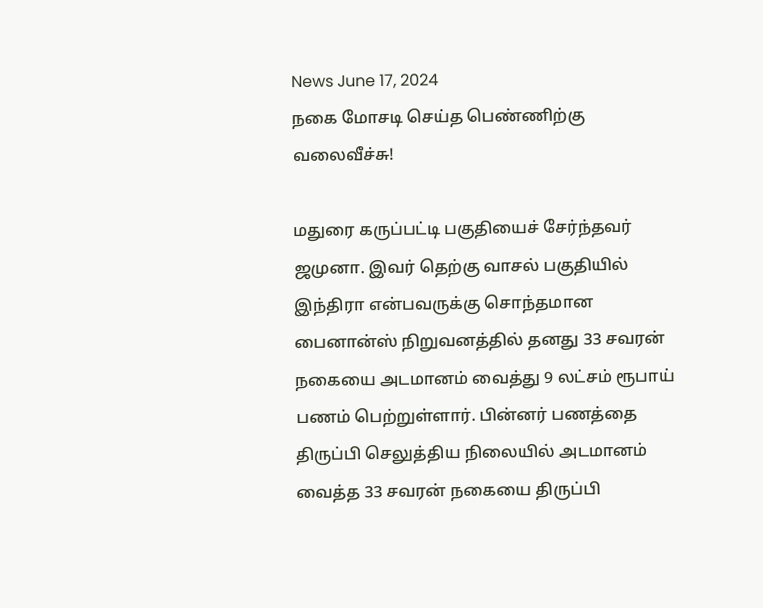News June 17, 2024
நகை மோசடி செய்த பெண்ணிற்கு வலைவீச்சு!

மதுரை கருப்பட்டி பகுதியைச் சேர்ந்தவர் ஜமுனா. இவர் தெற்கு வாசல் பகுதியில் இந்திரா என்பவருக்கு சொந்தமான பைனான்ஸ் நிறுவனத்தில் தனது 33 சவரன் நகையை அடமானம் வைத்து 9 லட்சம் ரூபாய் பணம் பெற்றுள்ளார். பின்னர் பணத்தை திருப்பி செலுத்திய நிலையில் அடமானம் வைத்த 33 சவரன் நகையை திருப்பி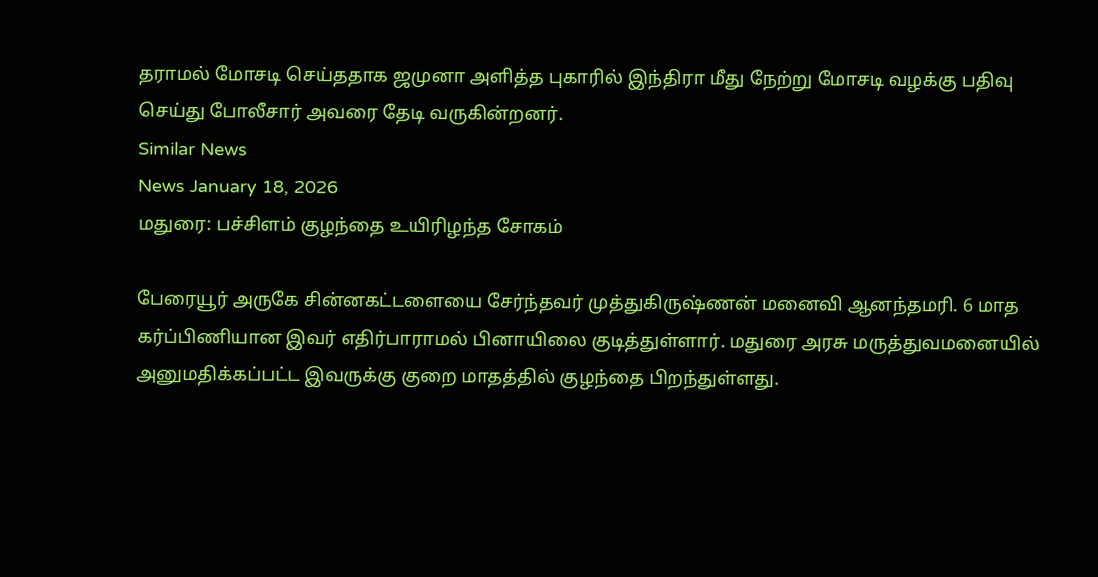தராமல் மோசடி செய்ததாக ஜமுனா அளித்த புகாரில் இந்திரா மீது நேற்று மோசடி வழக்கு பதிவு செய்து போலீசார் அவரை தேடி வருகின்றனர்.
Similar News
News January 18, 2026
மதுரை: பச்சிளம் குழந்தை உயிரிழந்த சோகம்

பேரையூர் அருகே சின்னகட்டளையை சேர்ந்தவர் முத்துகிருஷ்ணன் மனைவி ஆனந்தமரி. 6 மாத கர்ப்பிணியான இவர் எதிர்பாராமல் பினாயிலை குடித்துள்ளார். மதுரை அரசு மருத்துவமனையில் அனுமதிக்கப்பட்ட இவருக்கு குறை மாதத்தில் குழந்தை பிறந்துள்ளது.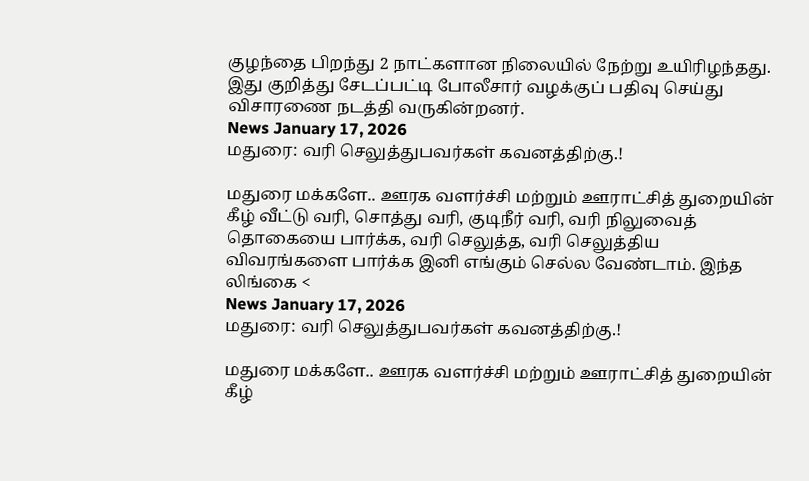குழந்தை பிறந்து 2 நாட்களான நிலையில் நேற்று உயிரிழந்தது. இது குறித்து சேடப்பட்டி போலீசார் வழக்குப் பதிவு செய்து விசாரணை நடத்தி வருகின்றனர்.
News January 17, 2026
மதுரை: வரி செலுத்துபவர்கள் கவனத்திற்கு.!

மதுரை மக்களே.. ஊரக வளர்ச்சி மற்றும் ஊராட்சித் துறையின் கீழ் வீட்டு வரி, சொத்து வரி, குடிநீர் வரி, வரி நிலுவைத் தொகையை பார்க்க, வரி செலுத்த, வரி செலுத்திய விவரங்களை பார்க்க இனி எங்கும் செல்ல வேண்டாம். இந்த லிங்கை <
News January 17, 2026
மதுரை: வரி செலுத்துபவர்கள் கவனத்திற்கு.!

மதுரை மக்களே.. ஊரக வளர்ச்சி மற்றும் ஊராட்சித் துறையின் கீழ்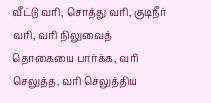வீட்டு வரி, சொத்து வரி, குடிநீர் வரி, வரி நிலுவைத் தொகையை பார்க்க, வரி செலுத்த, வரி செலுத்திய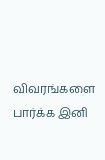விவரங்களை பார்க்க இனி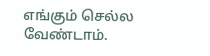எங்கும் செல்ல வேண்டாம்.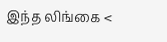இந்த லிங்கை <